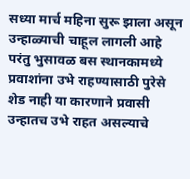सध्या मार्च महिना सुरू झाला असून उन्हाळ्याची चाहूल लागली आहे परंतु भुसावळ बस स्थानकामध्ये प्रवाशांना उभे राहण्यासाठी पुरेसे शेड नाही या कारणाने प्रवासी उन्हातच उभे राहत असल्याचे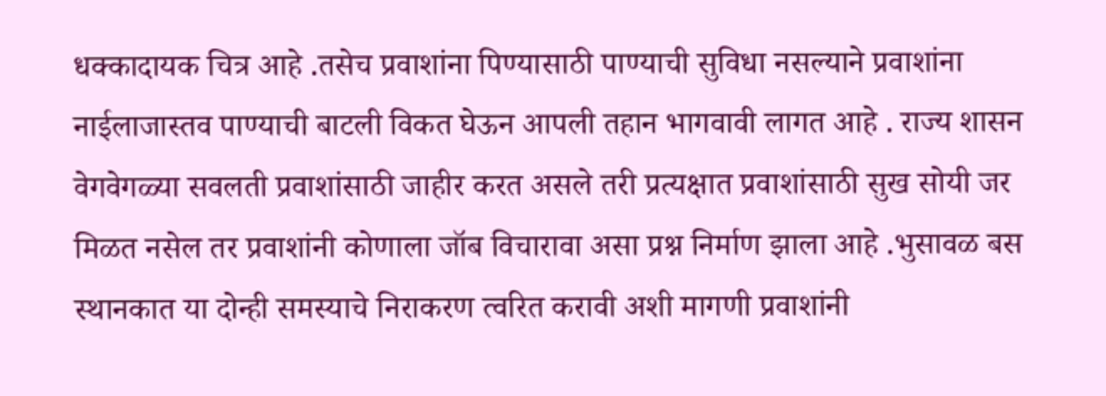धक्कादायक चित्र आहे .तसेच प्रवाशांना पिण्यासाठी पाण्याची सुविधा नसल्याने प्रवाशांना नाईलाजास्तव पाण्याची बाटली विकत घेऊन आपली तहान भागवावी लागत आहे . राज्य शासन वेगवेगळ्या सवलती प्रवाशांसाठी जाहीर करत असले तरी प्रत्यक्षात प्रवाशांसाठी सुख सोयी जर मिळत नसेल तर प्रवाशांनी कोणाला जॉब विचारावा असा प्रश्न निर्माण झाला आहे .भुसावळ बस स्थानकात या दोन्ही समस्याचे निराकरण त्वरित करावी अशी मागणी प्रवाशांनी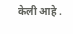केली आहे .